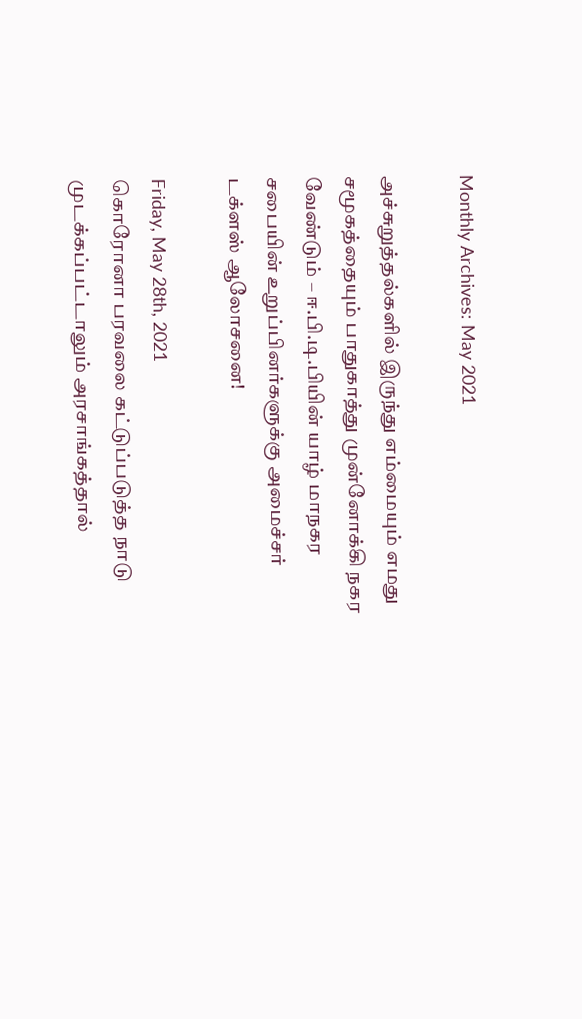Monthly Archives: May 2021

அச்சுறுத்தல்களில் இருந்து எம்மையும் எமது சமூகத்தையும் பாதுகாத்து முன்னோக்கி நகர வேண்டும் – ஈ.பி.டி.பியின் யாழ் மாநகர சபையின் உறுப்பினர்களுக்கு அமைச்சர் டக்ளஸ் ஆலோசனை!

Friday, May 28th, 2021
கொரோனா பரவலை கட்டுப்படுத்த நாடு முடக்கப்பட்டாலும் அரசாங்கத்தால்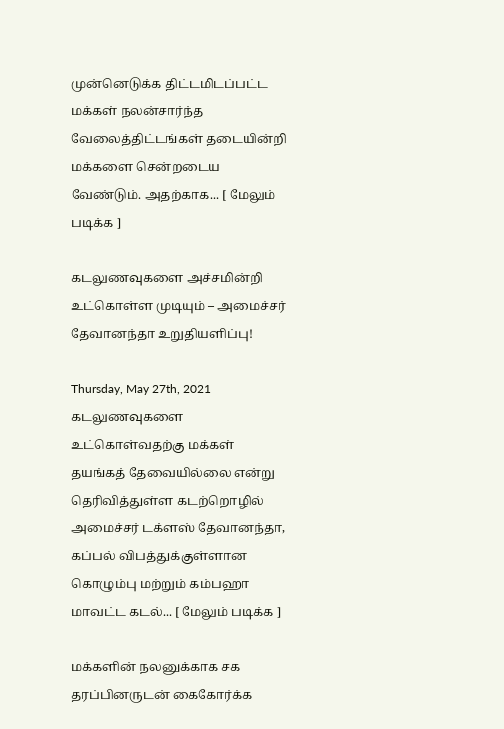முன்னெடுக்க திட்டமிடப்பட்ட மக்கள் நலன்சார்ந்த வேலைத்திட்டங்கள் தடையின்றி மக்களை சென்றடைய வேண்டும். அதற்காக... [ மேலும் படிக்க ]

கடலுணவுகளை அச்சமின்றி உட்கொள்ள முடியும் – அமைச்சர் தேவானந்தா உறுதியளிப்பு!

Thursday, May 27th, 2021
கடலுணவுகளை உட்கொள்வதற்கு மக்கள் தயங்கத் தேவையில்லை என்று தெரிவித்துள்ள கடற்றொழில் அமைச்சர் டக்ளஸ் தேவானந்தா, கப்பல் விபத்துக்குள்ளான கொழும்பு மற்றும் கம்பஹா  மாவட்ட கடல்... [ மேலும் படிக்க ]

மக்களின் நலனுக்காக சக தரப்பினருடன் கைகோர்க்க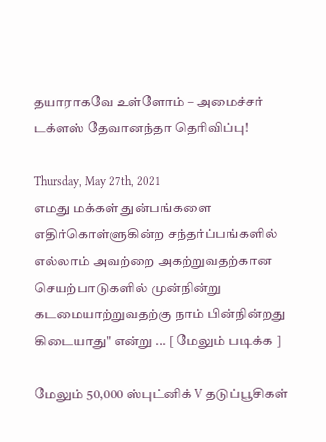தயாராகவே உள்ளோம் – அமைச்சர் டக்ளஸ் தேவானந்தா தெரிவிப்பு!

Thursday, May 27th, 2021
எமது மக்கள் துன்பங்களை எதிர்கொள்ளுகின்ற சந்தர்ப்பங்களில் எல்லாம் அவற்றை அகற்றுவதற்கான செயற்பாடுகளில் முன்நின்று கடமையாற்றுவதற்கு நாம் பின்நின்றது கிடையாது" என்று ... [ மேலும் படிக்க ]

மேலும் 50,000 ஸ்புட்னிக் V தடுப்பூசிகள்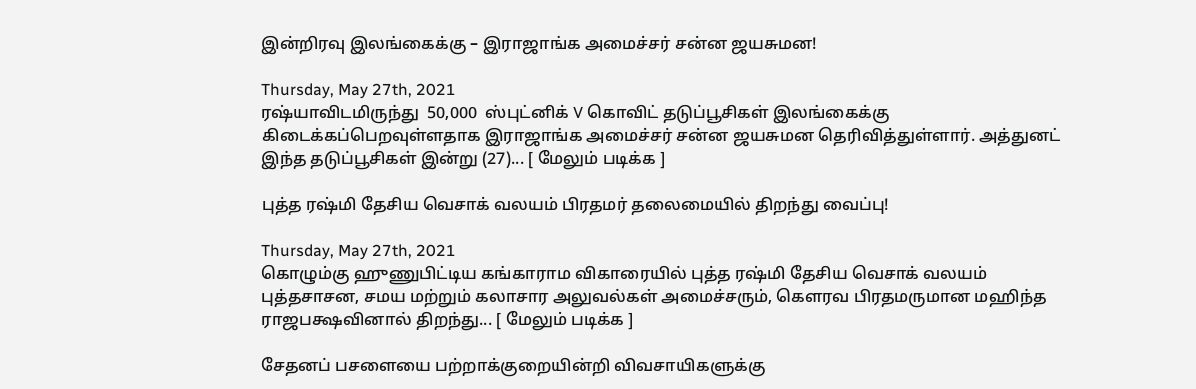இன்றிரவு இலங்கைக்கு – இராஜாங்க அமைச்சர் சன்ன ஜயசுமன!

Thursday, May 27th, 2021
ரஷ்யாவிடமிருந்து  50,000  ஸ்புட்னிக் V கொவிட் தடுப்பூசிகள் இலங்கைக்கு  கிடைக்கப்பெறவுள்ளதாக இராஜாங்க அமைச்சர் சன்ன ஜயசுமன தெரிவித்துள்ளார். அத்துனட் இந்த தடுப்பூசிகள் இன்று (27)... [ மேலும் படிக்க ]

புத்த ரஷ்மி தேசிய வெசாக் வலயம் பிரதமர் தலைமையில் திறந்து வைப்பு!

Thursday, May 27th, 2021
கொழும்கு ஹுணுபிட்டிய கங்காராம விகாரையில் புத்த ரஷ்மி தேசிய வெசாக் வலயம் புத்தசாசன, சமய மற்றும் கலாசார அலுவல்கள் அமைச்சரும், கௌரவ பிரதமருமான மஹிந்த ராஜபக்ஷவினால் திறந்து... [ மேலும் படிக்க ]

சேதனப் பசளையை பற்றாக்குறையின்றி விவசாயிகளுக்கு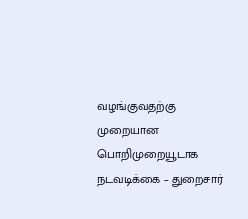வழங்குவதற்கு முறையான பொறிமுறையூடாக நடவடிக்கை – துறைசார்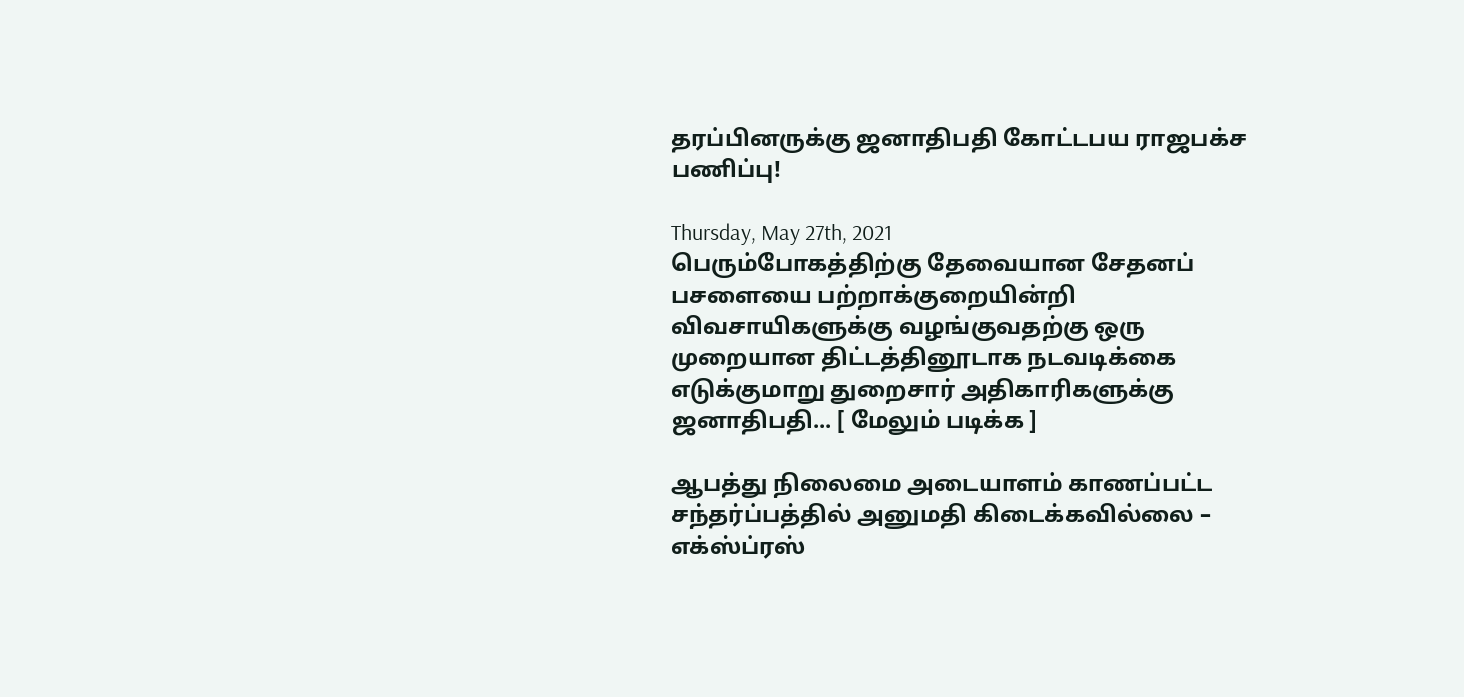தரப்பினருக்கு ஜனாதிபதி கோட்டபய ராஜபக்ச பணிப்பு!

Thursday, May 27th, 2021
பெரும்போகத்திற்கு தேவையான சேதனப் பசளையை பற்றாக்குறையின்றி விவசாயிகளுக்கு வழங்குவதற்கு ஒரு முறையான திட்டத்தினூடாக நடவடிக்கை எடுக்குமாறு துறைசார் அதிகாரிகளுக்கு ஜனாதிபதி... [ மேலும் படிக்க ]

ஆபத்து நிலைமை அடையாளம் காணப்பட்ட சந்தர்ப்பத்தில் அனுமதி கிடைக்கவில்லை – எக்ஸ்ப்ரஸ்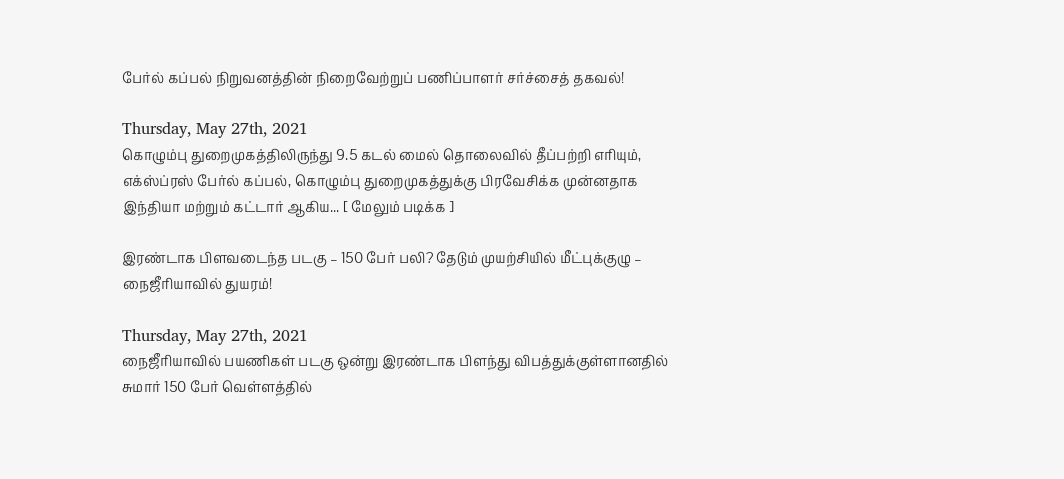பேர்ல் கப்பல் நிறுவனத்தின் நிறைவேற்றுப் பணிப்பாளர் சர்ச்சைத் தகவல்!

Thursday, May 27th, 2021
கொழும்பு துறைமுகத்திலிருந்து 9.5 கடல் மைல் தொலைவில் தீப்பற்றி எரியும், எக்ஸ்ப்ரஸ் பேர்ல் கப்பல், கொழும்பு துறைமுகத்துக்கு பிரவேசிக்க முன்னதாக இந்தியா மற்றும் கட்டார் ஆகிய... [ மேலும் படிக்க ]

இரண்டாக பிளவடைந்த படகு – 150 பேர் பலி? தேடும் முயற்சியில் மீட்புக்குழு – நைஜீரியாவில் துயரம்!

Thursday, May 27th, 2021
நைஜீரியாவில் பயணிகள் படகு ஒன்று இரண்டாக பிளந்து விபத்துக்குள்ளானதில் சுமார் 150 பேர் வெள்ளத்தில்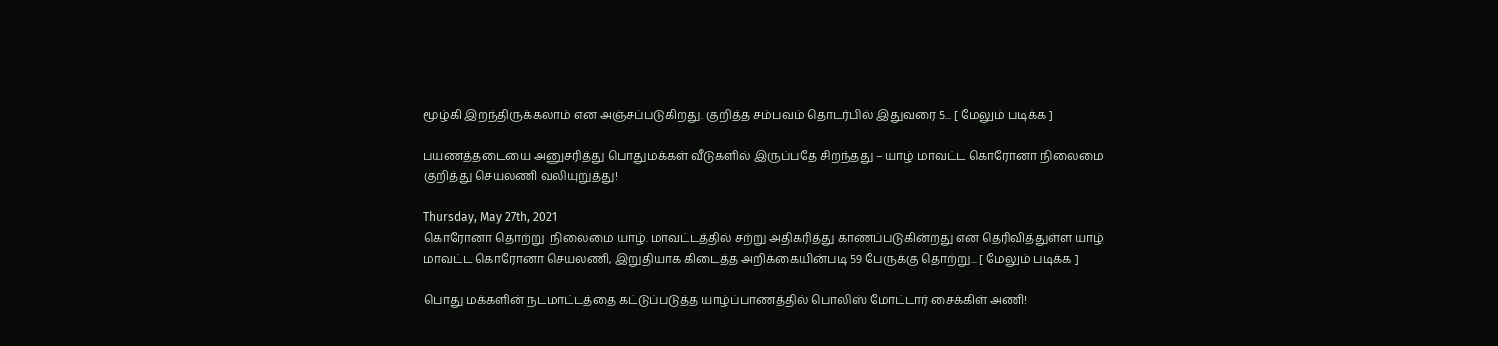மூழ்கி இறந்திருக்கலாம் என அஞ்சப்படுகிறது. குறித்த சம்பவம் தொடர்பில் இதுவரை 5... [ மேலும் படிக்க ]

பயணத்தடையை அனுசரித்து பொதுமக்கள் வீடுகளில் இருப்பதே சிறந்தது – யாழ் மாவட்ட கொரோனா நிலைமை குறித்து செயலணி வலியுறுத்து!

Thursday, May 27th, 2021
கொரோனா தொற்று  நிலைமை யாழ். மாவட்டத்தில் சற்று அதிகரித்து காணப்படுகின்றது என தெரிவித்துள்ள யாழ் மாவட்ட கொரோனா செயலணி, இறுதியாக கிடைத்த அறிக்கையின்படி 59 பேருக்கு தொற்று... [ மேலும் படிக்க ]

பொது மக்களின் நடமாட்டத்தை கட்டுப்படுத்த யாழ்ப்பாணத்தில் பொலிஸ் மோட்டார் சைக்கிள் அணி!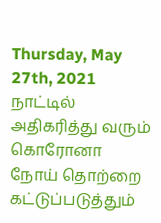Thursday, May 27th, 2021
நாட்டில் அதிகரித்து வரும் கொரோனா நோய் தொற்றை கட்டுப்படுத்தும்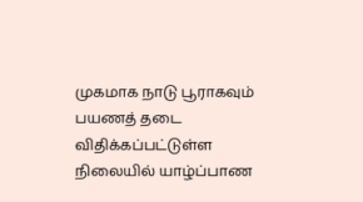முகமாக நாடு பூராகவும் பயணத் தடை விதிக்கப்பட்டுள்ள நிலையில் யாழ்ப்பாண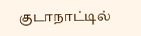குடாநாட்டில்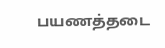பயணத்தடை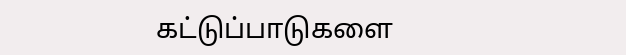கட்டுப்பாடுகளை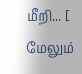மீறி... [ மேலும்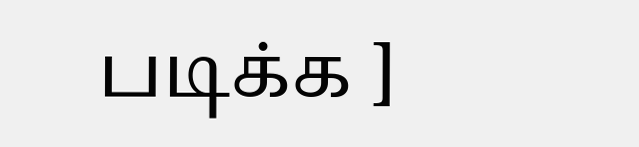படிக்க ]